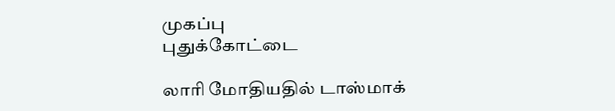முகப்பு
புதுக்கோட்டை

லாரி மோதியதில் டாஸ்மாக்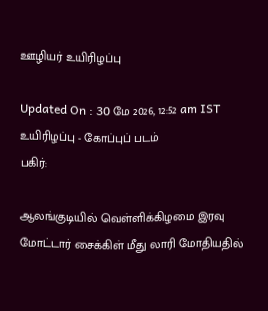ஊழியர் உயிரிழப்பு

Updated On : 30 மே 2026, 12:52 am IST
உயிரிழப்பு - கோப்புப் படம்
பகிர்:

ஆலங்குடியில் வெள்ளிக்கிழமை இரவு மோட்டார் சைக்கிள் மீது லாரி மோதியதில்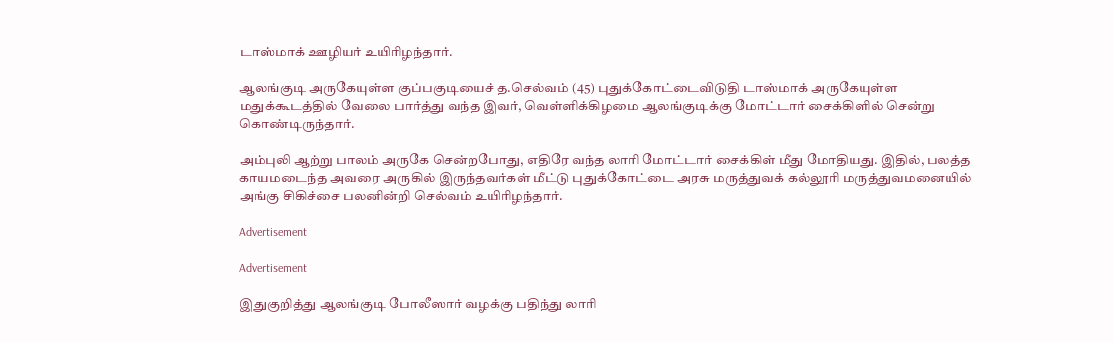டாஸ்மாக் ஊழியர் உயிரிழந்தார்.

ஆலங்குடி அருகேயுள்ள குப்பகுடியைச் த.செல்வம் (45) புதுக்கோட்டைவிடுதி டாஸ்மாக் அருகேயுள்ள மதுக்கூடத்தில் வேலை பார்த்து வந்த இவர், வெள்ளிக்கிழமை ஆலங்குடிக்கு மோட்டார் சைக்கிளில் சென்று கொண்டிருந்தார்.

அம்புலி ஆற்று பாலம் அருகே சென்றபோது, எதிரே வந்த லாரி மோட்டார் சைக்கிள் மீது மோதியது. இதில், பலத்த காயமடைந்த அவரை அருகில் இருந்தவர்கள் மீட்டு புதுக்கோட்டை அரசு மருத்துவக் கல்லூரி மருத்துவமனையில் அங்கு சிகிச்சை பலனின்றி செல்வம் உயிரிழந்தார்.

Advertisement

Advertisement

இதுகுறித்து ஆலங்குடி போலீஸார் வழக்கு பதிந்து லாரி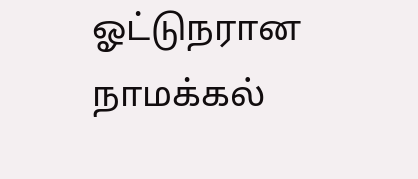ஓட்டுநரான நாமக்கல்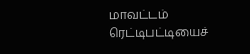மாவட்டம் ரெட்டிபட்டியைச்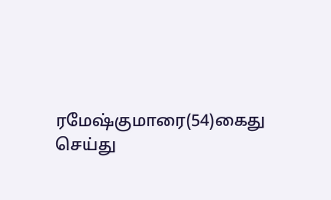ரமேஷ்குமாரை(54)கைது செய்து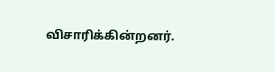விசாரிக்கின்றனர்.